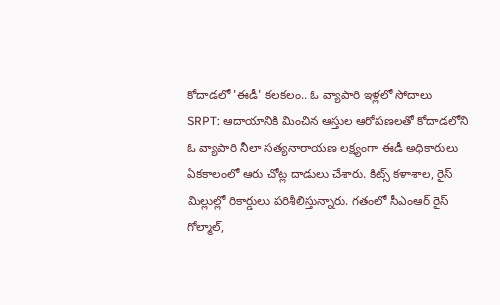కోదాడలో 'ఈడీ' కలకలం.. ఓ వ్యాపారి ఇళ్లలో సోదాలు
SRPT: ఆదాయానికి మించిన ఆస్తుల ఆరోపణలతో కోదాడలోని ఓ వ్యాపారి నీలా సత్యనారాయణ లక్ష్యంగా ఈడీ అధికారులు ఏకకాలంలో ఆరు చోట్ల దాడులు చేశారు. కిట్స్ కళాశాల, రైస్ మిల్లుల్లో రికార్డులు పరిశీలిస్తున్నారు. గతంలో సీఎంఆర్ రైస్ గోల్మాల్,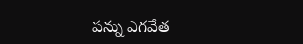పన్ను ఎగవేత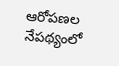ఆరోపణల నేపథ్యంలో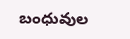బంధువుల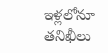ఇళ్లలోనూ తనిఖీలు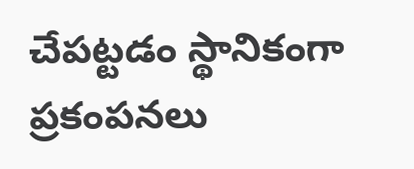చేపట్టడం స్థానికంగా ప్రకంపనలు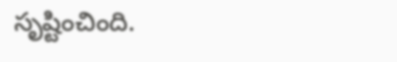సృష్టించింది.